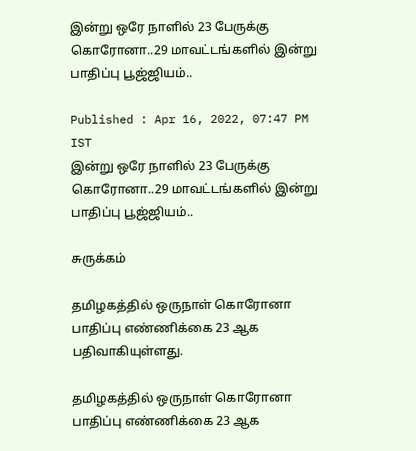இன்று ஒரே நாளில் 23 பேருக்கு கொரோனா..29 மாவட்டங்களில் இன்று பாதிப்பு பூஜ்ஜியம்..

Published : Apr 16, 2022, 07:47 PM IST
இன்று ஒரே நாளில் 23 பேருக்கு கொரோனா..29 மாவட்டங்களில் இன்று பாதிப்பு பூஜ்ஜியம்..

சுருக்கம்

தமிழகத்தில் ஒருநாள் கொரோனா பாதிப்பு எண்ணிக்கை 23 ஆக பதிவாகியுள்ளது.

தமிழகத்தில் ஒருநாள் கொரோனா பாதிப்பு எண்ணிக்கை 23 ஆக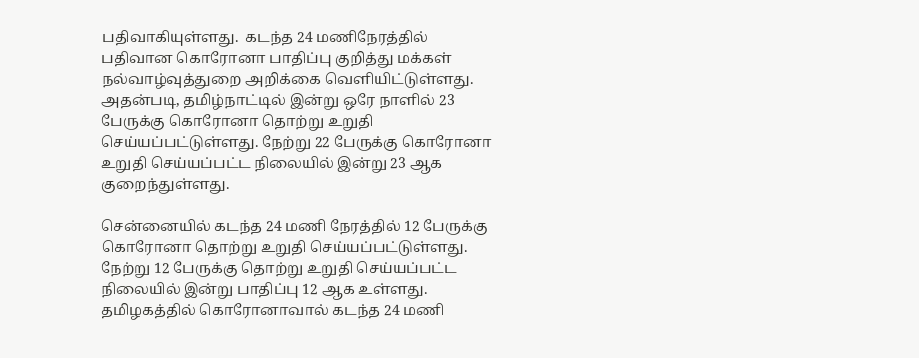பதிவாகியுள்ளது.  கடந்த 24 மணிநேரத்தில் பதிவான கொரோனா பாதிப்பு குறித்து மக்கள் நல்வாழ்வுத்துறை அறிக்கை வெளியிட்டுள்ளது. அதன்படி, தமிழ்நாட்டில் இன்று ஒரே நாளில் 23 பேருக்கு கொரோனா தொற்று உறுதி செய்யப்பட்டுள்ளது. நேற்று 22 பேருக்கு கொரோனா உறுதி செய்யப்பட்ட நிலையில் இன்று 23 ஆக குறைந்துள்ளது.

சென்னையில் கடந்த 24 மணி நேரத்தில் 12 பேருக்கு கொரோனா தொற்று உறுதி செய்யப்பட்டுள்ளது. நேற்று 12 பேருக்கு தொற்று உறுதி செய்யப்பட்ட நிலையில் இன்று பாதிப்பு 12 ஆக உள்ளது. தமிழகத்தில் கொரோனாவால் கடந்த 24 மணி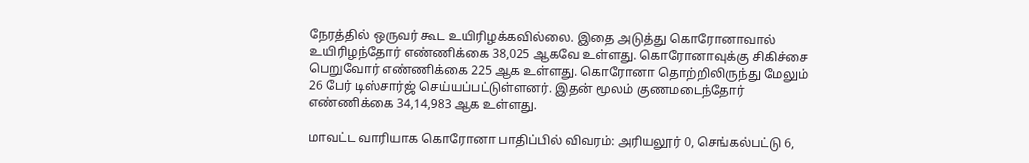நேரத்தில் ஒருவர் கூட உயிரிழக்கவில்லை. இதை அடுத்து கொரோனாவால் உயிரிழந்தோர் எண்ணிக்கை 38,025 ஆகவே உள்ளது. கொரோனாவுக்கு சிகிச்சை பெறுவோர் எண்ணிக்கை 225 ஆக உள்ளது. கொரோனா தொற்றிலிருந்து மேலும் 26 பேர் டிஸ்சார்ஜ் செய்யப்பட்டுள்ளனர். இதன் மூலம் குணமடைந்தோர் எண்ணிக்கை 34,14,983 ஆக உள்ளது.

மாவட்ட வாரியாக கொரோனா பாதிப்பில் விவரம்: அரியலூர் 0, செங்கல்பட்டு 6,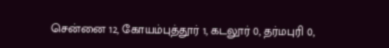சென்னை 12, கோயம்புத்தூர் 1, கடலூர் 0, தர்மபுரி 0,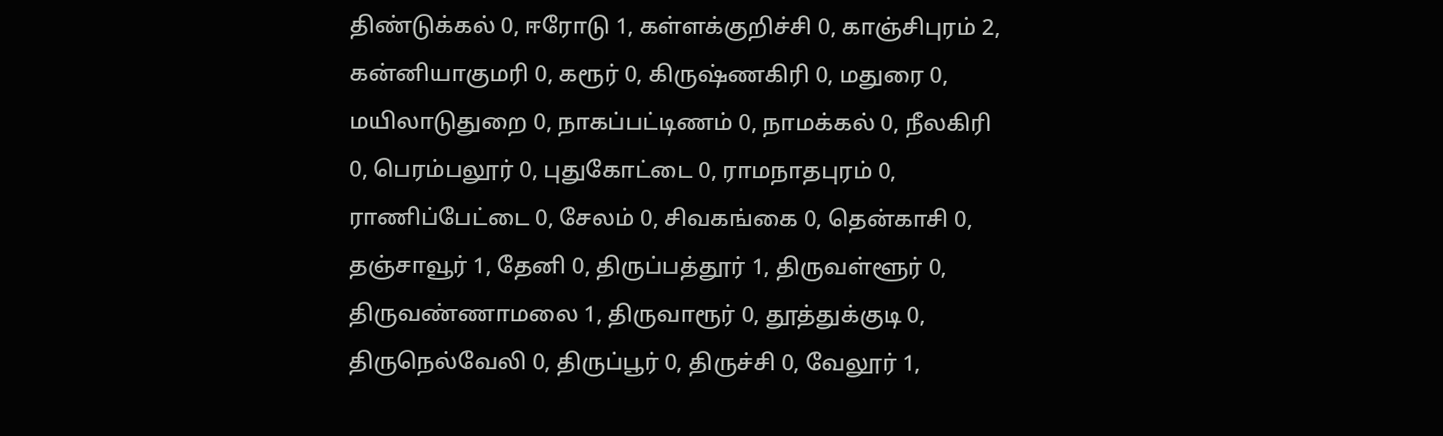திண்டுக்கல் 0, ஈரோடு 1, கள்ளக்குறிச்சி 0, காஞ்சிபுரம் 2, கன்னியாகுமரி 0, கரூர் 0, கிருஷ்ணகிரி 0, மதுரை 0, மயிலாடுதுறை 0, நாகப்பட்டிணம் 0, நாமக்கல் 0, நீலகிரி 0, பெரம்பலூர் 0, புதுகோட்டை 0, ராமநாதபுரம் 0, ராணிப்பேட்டை 0, சேலம் 0, சிவகங்கை 0, தென்காசி 0, தஞ்சாவூர் 1, தேனி 0, திருப்பத்தூர் 1, திருவள்ளூர் 0, திருவண்ணாமலை 1, திருவாரூர் 0, தூத்துக்குடி 0, திருநெல்வேலி 0, திருப்பூர் 0, திருச்சி 0, வேலூர் 1,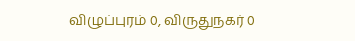விழுப்புரம் 0, விருதுநகர் 0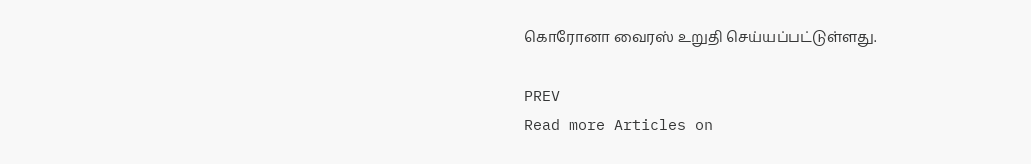கொரோனா வைரஸ் உறுதி செய்யப்பட்டுள்ளது.

PREV
Read more Articles on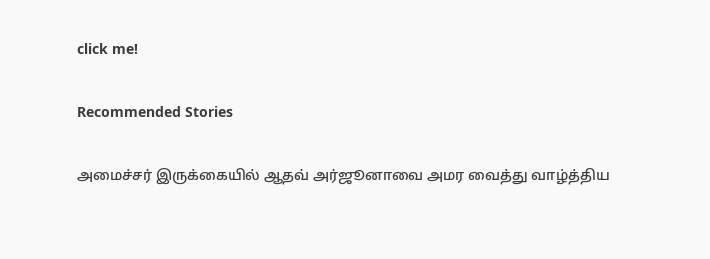click me!

Recommended Stories

அமைச்சர் இருக்கையில் ஆதவ் அர்ஜூனாவை அமர வைத்து வாழ்த்திய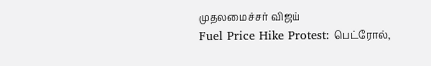முதலமைச்சர் விஜய்
Fuel Price Hike Protest: பெட்ரோல்,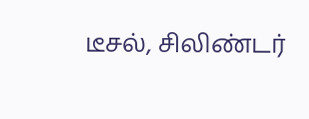டீசல், சிலிண்டர்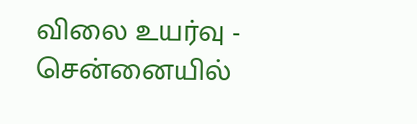விலை உயர்வு - சென்னையில்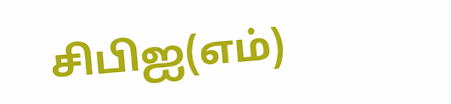சிபிஐ(எம்)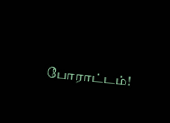போராட்டம்!